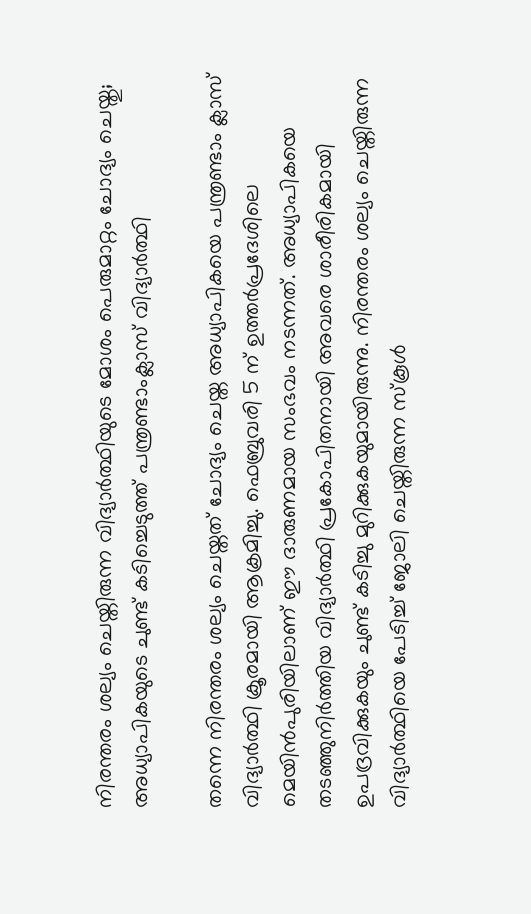നിരന്തരം ശല്യം ചെയ്തിരുന്ന വിദ്യാർത്ഥിയുടെ മോശം പെരുമാറ്റം ചോദ്യം ചെയ്തു; അധ്യാപികയുടെ ചുണ്ട് കടിച്ചെടുത്ത് പന്ത്രണ്ടാംക്ലാസ് വിദ്യാർത്ഥി

തന്നെ നിരന്തരം ശല്യം ചെയ്തത് ചോദ്യം ചെയ്ത അധ്യാപികയെ പന്ത്രണ്ടാം ക്ലാസ് വിദ്യാർത്ഥി ക്രൂരമായി ആക്രമിച്ചു. ഫെബ്രുവരി 5 ന് ഉത്തർപ്രദേശിലെ മെയിൻപുരിയിലാണ് ഈ ദാരുണമായ സംഭവം നടന്നത്. അധ്യാപികയെ തടഞ്ഞുനിർത്തിയ വിദ്യാർത്ഥി പ്രകോപിതനായി അവരെ ശാരീരികമായി ഉപദ്രവിക്കുകയും ചുണ്ട് കടിച്ചു മുറിക്കുകയുമായിരുന്നു. നിരന്തരം ശല്യം ചെയ്തിരുന്ന വിദ്യാർത്ഥിയെ പേടിച്ച് ജോലി ചെയ്തിരുന്ന സ്‌കൂൾ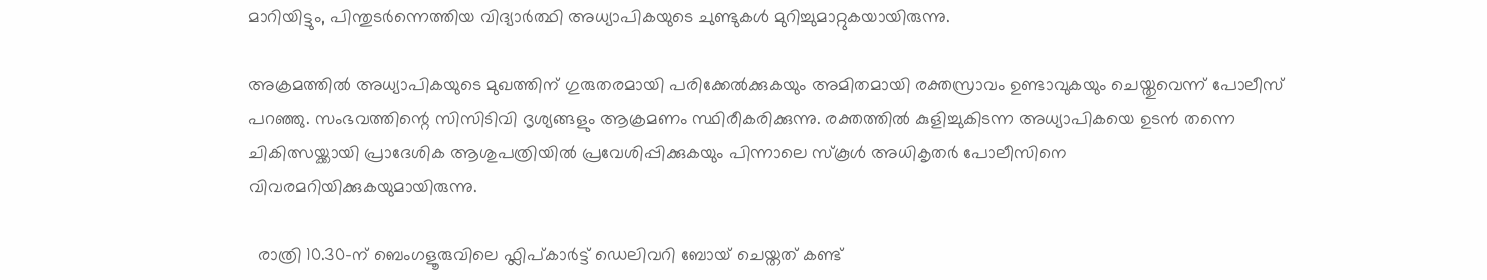മാറിയിട്ടും, പിന്തുടർന്നെത്തിയ വിദ്യാർത്ഥി അധ്യാപികയുടെ ചുണ്ടുകൾ മുറിച്ചുമാറ്റുകയായിരുന്നു.

അക്രമത്തിൽ അധ്യാപികയുടെ മുഖത്തിന് ഗുരുതരമായി പരിക്കേൽക്കുകയും അമിതമായി രക്തസ്രാവം ഉണ്ടാവുകയും ചെയ്തുവെന്ന് പോലീസ് പറഞ്ഞു. സംഭവത്തിന്റെ സിസിടിവി ദൃശ്യങ്ങളും ആക്രമണം സ്ഥിരീകരിക്കുന്നു. രക്തത്തില്‍ കുളിച്ചുകിടന്ന അധ്യാപികയെ ഉടൻ തന്നെ ചികിത്സയ്ക്കായി പ്രാദേശിക ആശുപത്രിയിൽ പ്രവേശിപ്പിക്കുകയും പിന്നാലെ സ്കൂൾ അധികൃതർ പോലീസിനെ വിവരമറിയിക്കുകയുമായിരുന്നു.

  രാത്രി 10.30-ന് ബെംഗളൂരുവിലെ ഫ്ലിപ്കാർട്ട് ഡെലിവറി ബോയ് ചെയ്തത് കണ്ട്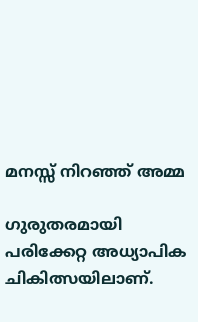മനസ്സ് നിറഞ്ഞ് അമ്മ

ഗുരുതരമായി പരിക്കേറ്റ അധ്യാപിക ചികിത്സയിലാണ്.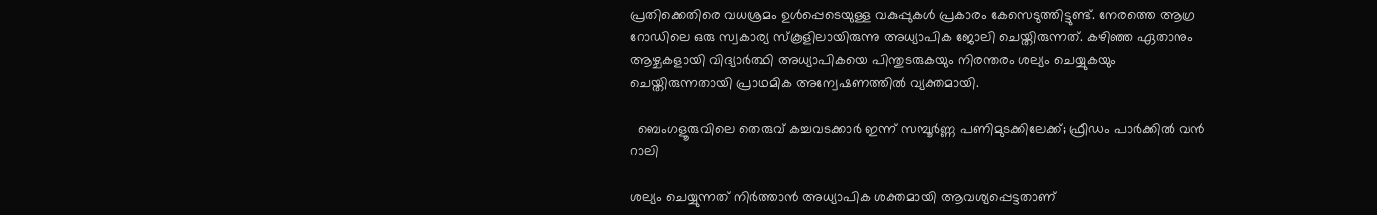പ്രതിക്കെതിരെ വധശ്രമം ഉൾപ്പെടെയുള്ള വകുപ്പുകൾ പ്രകാരം കേസെടുത്തിട്ടുണ്ട്. നേരത്തെ ആഗ്ര റോഡിലെ ഒരു സ്വകാര്യ സ്കൂളിലായിരുന്നു അധ്യാപിക ജോലി ചെയ്തിരുന്നത്. കഴിഞ്ഞ ഏതാനും ആഴ്ചകളായി വിദ്യാർത്ഥി അധ്യാപികയെ പിന്തുടരുകയും നിരന്തരം ശല്യം ചെയ്യുകയും ചെയ്തിരുന്നതായി പ്രാഥമിക അന്വേഷണത്തിൽ വ്യക്തമായി.

  ബെംഗളൂരുവിലെ തെരുവ് കച്ചവടക്കാർ ഇന്ന് സമ്പൂർണ്ണ പണിമുടക്കിലേക്ക്; ഫ്രീഡം പാർക്കിൽ വൻ റാലി

ശല്യം ചെയ്യുന്നത് നിർത്താൻ അധ്യാപിക ശക്തമായി ആവശ്യപ്പെട്ടതാണ്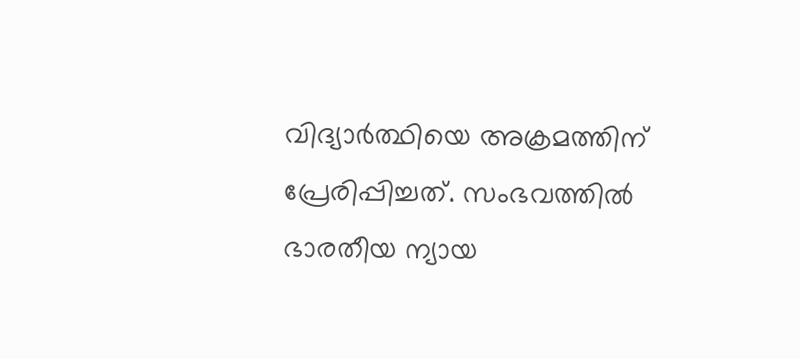വിദ്യാർത്ഥിയെ അക്രമത്തിന് പ്രേരിപ്പിച്ചത്. സംഭവത്തിൽ ഭാരതീയ ന്യായ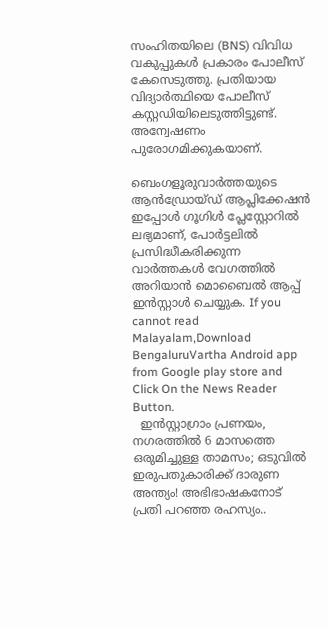സംഹിതയിലെ (BNS) വിവിധ വകുപ്പുകൾ പ്രകാരം പോലീസ് കേസെടുത്തു. പ്രതിയായ വിദ്യാർത്ഥിയെ പോലീസ് കസ്റ്റഡിയിലെടുത്തിട്ടുണ്ട്. അന്വേഷണം പുരോഗമിക്കുകയാണ്.

ബെംഗളൂരുവാർത്തയുടെ ആൻഡ്രോയ്ഡ് ആപ്ലിക്കേഷൻ ഇപ്പോൾ ഗൂഗിൾ പ്ലേസ്റ്റോറിൽ ലഭ്യമാണ്, പോർട്ടലിൽ പ്രസിദ്ധീകരിക്കുന്ന വാർത്തകൾ വേഗത്തിൽ അറിയാൻ മൊബൈൽ ആപ്പ് ഇൻസ്റ്റാൾ ചെയ്യുക. If you cannot read Malayalam,Download BengaluruVartha Android app from Google play store and Click On the News Reader Button.
  ഇൻസ്റ്റാഗ്രാം പ്രണയം, നഗരത്തിൽ 6 മാസത്തെ ഒരുമിച്ചുള്ള താമസം; ഒടുവിൽ ഇരുപതുകാരിക്ക് ദാരുണ അന്ത്യം! അഭിഭാഷകനോട് പ്രതി പറഞ്ഞ രഹസ്യം..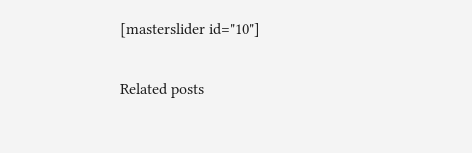[masterslider id="10"]

Related posts